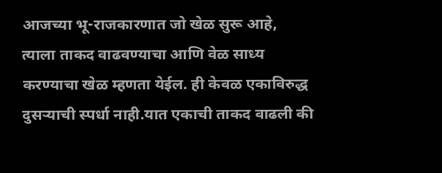आजच्या भू-राजकारणात जो खेळ सुरू आहे, त्याला ताकद वाढवण्याचा आणि वेळ साध्य करण्याचा खेळ म्हणता येईल. ही केवळ एकाविरुद्ध दुसऱ्याची स्पर्धा नाही.यात एकाची ताकद वाढली की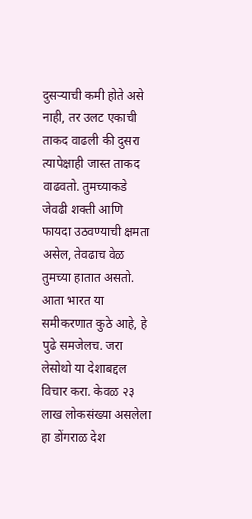दुसऱ्याची कमी होते असे नाही, तर उलट एकाची ताकद वाढली की दुसरा त्यापेक्षाही जास्त ताकद वाढवतो. तुमच्याकडे जेवढी शक्ती आणि फायदा उठवण्याची क्षमता असेल, तेवढाच वेळ तुमच्या हातात असतो. आता भारत या समीकरणात कुठे आहे, हे पुढे समजेलच. जरा लेसोथो या देशाबद्दल विचार करा. केवळ २३ लाख लोकसंख्या असलेला हा डोंगराळ देश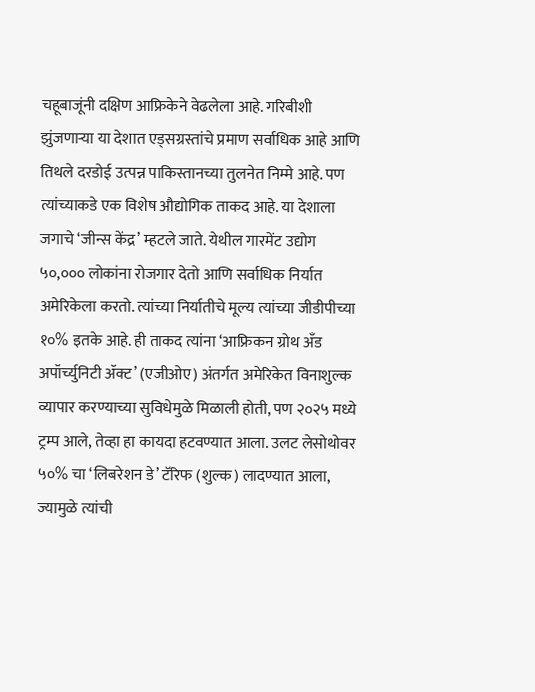चहूबाजूंनी दक्षिण आफ्रिकेने वेढलेला आहे. गरिबीशी झुंजणाऱ्या या देशात एड्सग्रस्तांचे प्रमाण सर्वाधिक आहे आणि तिथले दरडोई उत्पन्न पाकिस्तानच्या तुलनेत निम्मे आहे. पण त्यांच्याकडे एक विशेष औद्योगिक ताकद आहे. या देशाला जगाचे ‘जीन्स केंद्र’ म्हटले जाते. येथील गारमेंट उद्योग ५०,००० लोकांना रोजगार देतो आणि सर्वाधिक निर्यात अमेरिकेला करतो. त्यांच्या निर्यातीचे मूल्य त्यांच्या जीडीपीच्या १०% इतके आहे. ही ताकद त्यांना ‘आफ्रिकन ग्रोथ अँड अपॉर्च्युनिटी ॲक्ट’ (एजीओए) अंतर्गत अमेरिकेत विनाशुल्क व्यापार करण्याच्या सुविधेमुळे मिळाली होती, पण २०२५ मध्ये ट्रम्प आले, तेव्हा हा कायदा हटवण्यात आला. उलट लेसोथोवर ५०% चा ‘लिबरेशन डे’ टॅरिफ (शुल्क) लादण्यात आला, ज्यामुळे त्यांची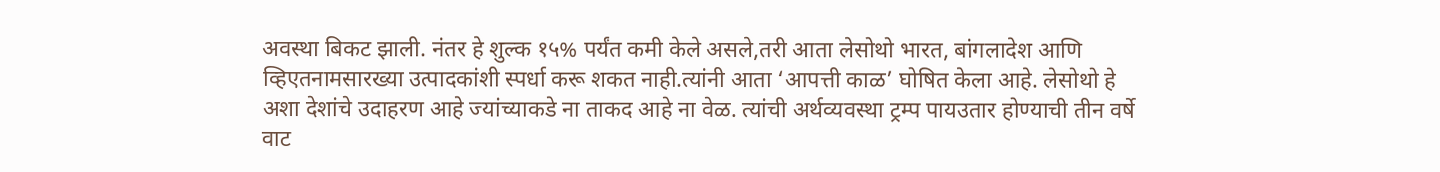अवस्था बिकट झाली. नंतर हे शुल्क १५% पर्यंत कमी केले असले,तरी आता लेसोथो भारत, बांगलादेश आणि व्हिएतनामसारख्या उत्पादकांशी स्पर्धा करू शकत नाही.त्यांनी आता ‘आपत्ती काळ’ घोषित केला आहे. लेसोथो हे अशा देशांचे उदाहरण आहे ज्यांच्याकडे ना ताकद आहे ना वेळ. त्यांची अर्थव्यवस्था ट्रम्प पायउतार होण्याची तीन वर्षे वाट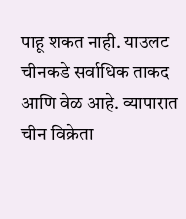पाहू शकत नाही. याउलट चीनकडे सर्वाधिक ताकद आणि वेळ आहे. व्यापारात चीन विक्रेता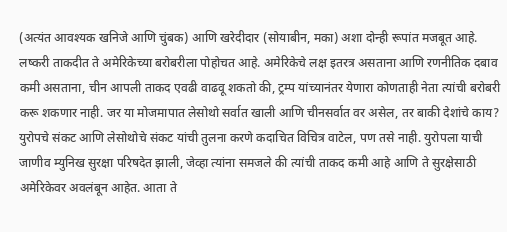(अत्यंत आवश्यक खनिजे आणि चुंबक) आणि खरेदीदार (सोयाबीन, मका) अशा दोन्ही रूपांत मजबूत आहे. लष्करी ताकदीत ते अमेरिकेच्या बरोबरीला पोहोचत आहे. अमेरिकेचे लक्ष इतरत्र असताना आणि रणनीतिक दबाव कमी असताना, चीन आपली ताकद एवढी वाढवू शकतो की, ट्रम्प यांच्यानंतर येणारा कोणताही नेता त्यांची बरोबरी करू शकणार नाही. जर या मोजमापात लेसोथो सर्वात खाली आणि चीनसर्वात वर असेल, तर बाकी देशांचे काय? युरोपचे संकट आणि लेसोथोचे संकट यांची तुलना करणे कदाचित विचित्र वाटेल, पण तसे नाही. युरोपला याची जाणीव म्युनिख सुरक्षा परिषदेत झाली, जेव्हा त्यांना समजले की त्यांची ताकद कमी आहे आणि ते सुरक्षेसाठी अमेरिकेवर अवलंबून आहेत. आता ते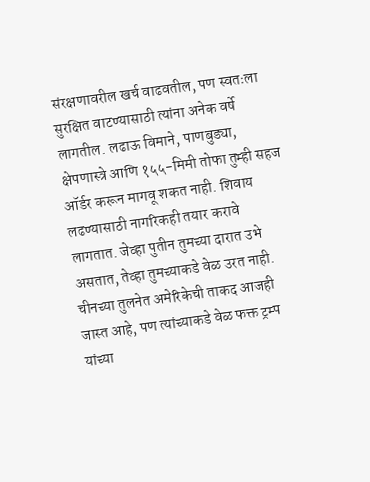संरक्षणावरील खर्च वाढवतील, पण स्वतःला सुरक्षित वाटण्यासाठी त्यांना अनेक वर्षे लागतील. लढाऊ विमाने, पाणबुड्या, क्षेपणास्त्रे आणि १५५-मिमी तोफा तुम्ही सहज ऑर्डर करून मागवू शकत नाही. शिवाय लढण्यासाठी नागरिकही तयार करावे लागतात. जेव्हा पुतीन तुमच्या दारात उभे असतात, तेव्हा तुमच्याकडे वेळ उरत नाही. चीनच्या तुलनेत अमेरिकेची ताकद आजही जास्त आहे, पण त्यांच्याकडे वेळ फक्त ट्रम्प यांच्या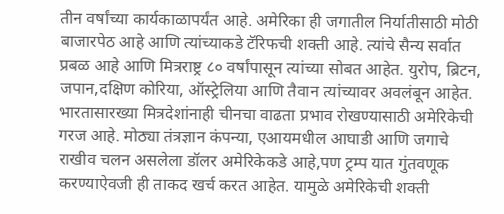तीन वर्षांच्या कार्यकाळापर्यंत आहे. अमेरिका ही जगातील निर्यातीसाठी मोठी बाजारपेठ आहे आणि त्यांच्याकडे टॅरिफची शक्ती आहे. त्यांचे सैन्य सर्वात प्रबळ आहे आणि मित्रराष्ट्र ८० वर्षांपासून त्यांच्या सोबत आहेत. युरोप, ब्रिटन, जपान,दक्षिण कोरिया, ऑस्ट्रेलिया आणि तैवान त्यांच्यावर अवलंबून आहेत. भारतासारख्या मित्रदेशांनाही चीनचा वाढता प्रभाव रोखण्यासाठी अमेरिकेची गरज आहे. मोठ्या तंत्रज्ञान कंपन्या, एआयमधील आघाडी आणि जगाचे राखीव चलन असलेला डॉलर अमेरिकेकडे आहे,पण ट्रम्प यात गुंतवणूक करण्याऐवजी ही ताकद खर्च करत आहेत. यामुळे अमेरिकेची शक्ती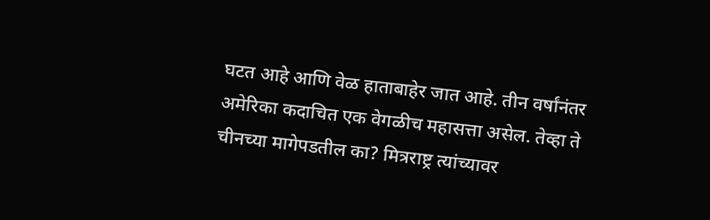घटत आहे आणि वेळ हाताबाहेर जात आहे. तीन वर्षांनंतर अमेरिका कदाचित एक वेगळीच महासत्ता असेल. तेव्हा ते चीनच्या मागेपडतील का? मित्रराष्ट्र त्यांच्यावर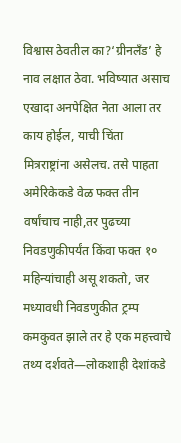विश्वास ठेवतील का?‘ग्रीनलँड’ हे नाव लक्षात ठेवा. भविष्यात असाच एखादा अनपेक्षित नेता आला तर काय होईल, याची चिंता मित्रराष्ट्रांना असेलच. तसे पाहता अमेरिकेकडे वेळ फक्त तीन वर्षांचाच नाही,तर पुढच्या निवडणुकीपर्यंत किंवा फक्त १० महिन्यांचाही असू शकतो, जर मध्यावधी निवडणुकीत ट्रम्प कमकुवत झाले तर हे एक महत्त्वाचे तथ्य दर्शवते—लोकशाही देशांकडे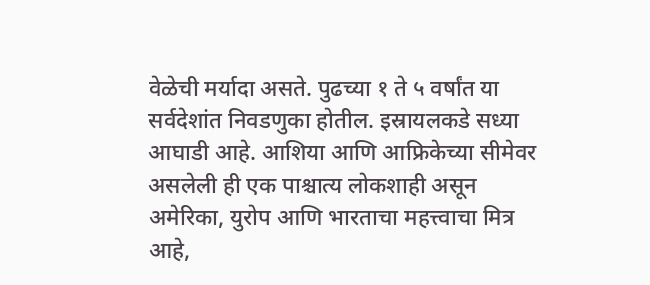वेळेची मर्यादा असते. पुढच्या १ ते ५ वर्षांत या सर्वदेशांत निवडणुका होतील. इस्रायलकडे सध्या आघाडी आहे. आशिया आणि आफ्रिकेच्या सीमेवर असलेली ही एक पाश्चात्य लोकशाही असून अमेरिका, युरोप आणि भारताचा महत्त्वाचा मित्र आहे,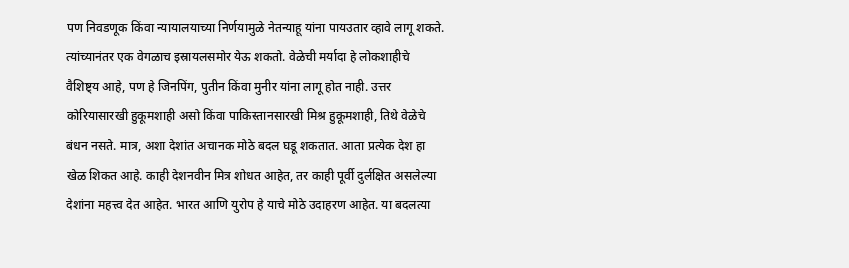पण निवडणूक किंवा न्यायालयाच्या निर्णयामुळे नेतन्याहू यांना पायउतार व्हावे लागू शकते. त्यांच्यानंतर एक वेगळाच इस्रायलसमोर येऊ शकतो. वेळेची मर्यादा हे लोकशाहीचे वैशिष्ट्य आहे, पण हे जिनपिंग, पुतीन किंवा मुनीर यांना लागू होत नाही. उत्तर कोरियासारखी हुकूमशाही असो किंवा पाकिस्तानसारखी मिश्र हुकूमशाही, तिथे वेळेचे बंधन नसते. मात्र, अशा देशांत अचानक मोठे बदल घडू शकतात. आता प्रत्येक देश हा खेळ शिकत आहे. काही देशनवीन मित्र शोधत आहेत, तर काही पूर्वी दुर्लक्षित असलेल्या देशांना महत्त्व देत आहेत. भारत आणि युरोप हे याचे मोठे उदाहरण आहेत. या बदलत्या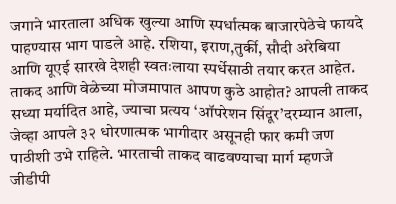जगाने भारताला अधिक खुल्या आणि स्पर्धात्मक बाजारपेठेचे फायदे पाहण्यास भाग पाडले आहे. रशिया, इराण,तुर्की, सौदी अरेबिया आणि यूएई सारखे देशही स्वतःलाया स्पर्धेसाठी तयार करत आहेत. ताकद आणि वेळेच्या मोजमापात आपण कुठे आहोत? आपली ताकद सध्या मर्यादित आहे, ज्याचा प्रत्यय ‘ऑपरेशन सिंदूर’दरम्यान आला, जेव्हा आपले ३२ धोरणात्मक भागीदार असूनही फार कमी जण पाठीशी उभे राहिले. भारताची ताकद वाढवण्याचा मार्ग म्हणजे जीडीपी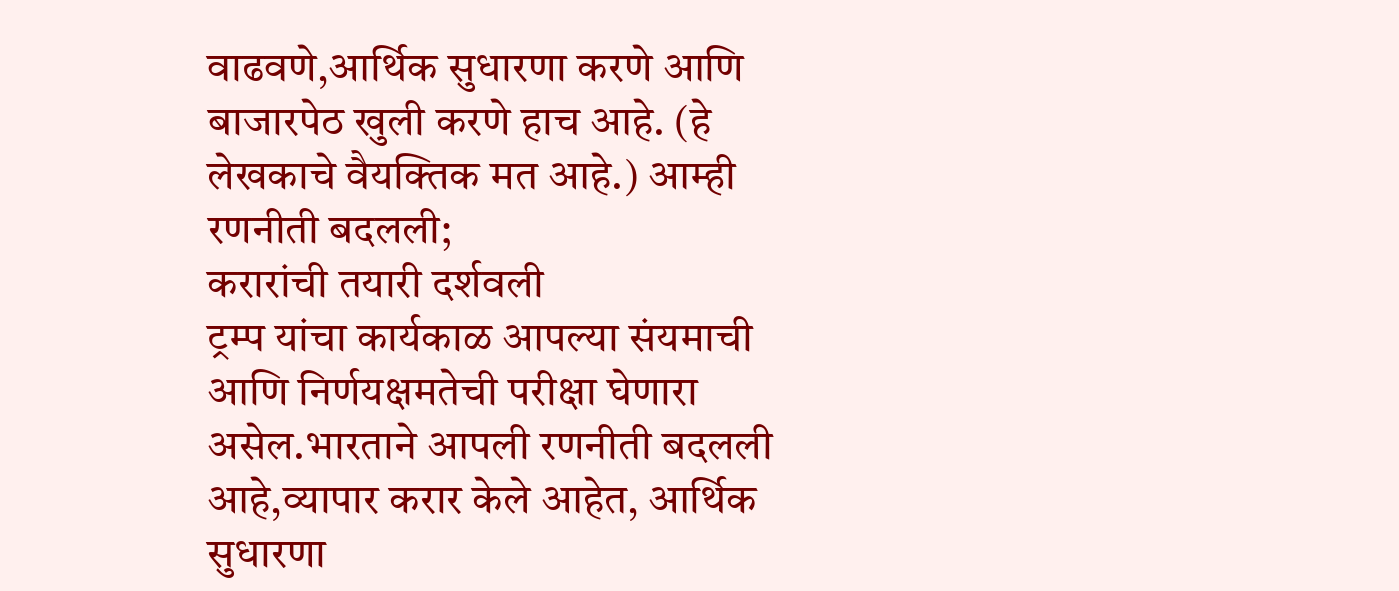वाढवणे,आर्थिक सुधारणा करणे आणि बाजारपेठ खुली करणे हाच आहे. (हे लेखकाचे वैयक्तिक मत आहे.) आम्ही रणनीती बदलली;
करारांची तयारी दर्शवली
ट्रम्प यांचा कार्यकाळ आपल्या संयमाची आणि निर्णयक्षमतेची परीक्षा घेणारा असेल.भारताने आपली रणनीती बदलली आहे,व्यापार करार केले आहेत, आर्थिक सुधारणा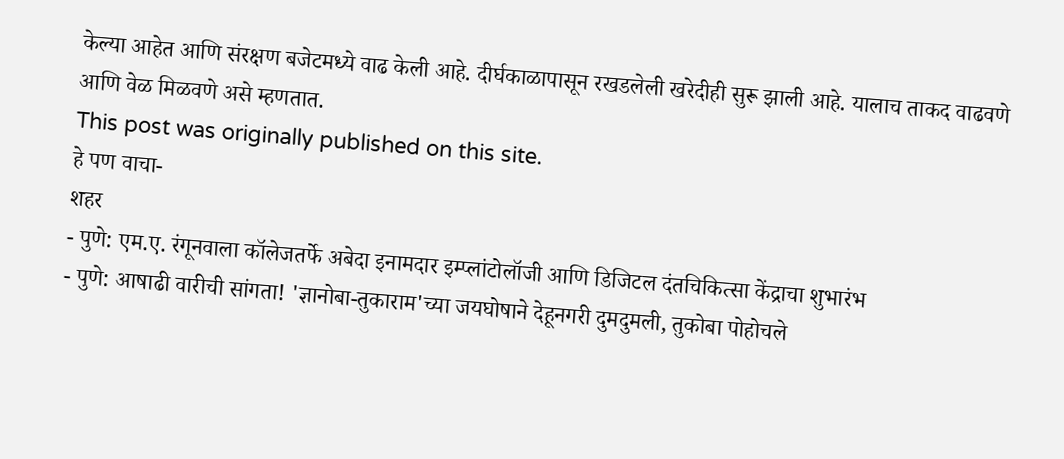केल्या आहेत आणि संरक्षण बजेटमध्ये वाढ केली आहे. दीर्घकाळापासून रखडलेली खरेदीही सुरू झाली आहे. यालाच ताकद वाढवणे आणि वेळ मिळवणे असे म्हणतात.
This post was originally published on this site.
हे पण वाचा-
शहर
- पुणे: एम.ए. रंगूनवाला कॉलेजतर्फे अबेदा इनामदार इम्प्लांटोलॉजी आणि डिजिटल दंतचिकित्सा केंद्राचा शुभारंभ
- पुणे: आषाढी वारीची सांगता! 'ज्ञानोबा-तुकाराम'च्या जयघोषाने देहूनगरी दुमदुमली, तुकोबा पोहोचले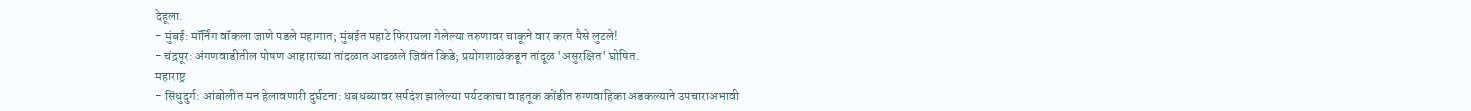देहूला.
- मुंबई: मॉर्निंग वॉकला जाणे पडले महागात; मुंबईत पहाटे फिरायला गेलेल्या तरुणावर चाकूने वार करत पैसे लुटले!
- चंद्रपूर: अंगणवाडीतील पोषण आहाराच्या तांदळात आढळले जिवंत किडे; प्रयोगशाळेकडून तांदूळ 'असुरक्षित' घोषित.
महाराष्ट्र
- सिंधुदुर्ग: आंबोलीत मन हेलावणारी दुर्घटना: धबधब्यावर सर्पदंश झालेल्या पर्यटकाचा वाहतूक कोंडीत रुग्णवाहिका अडकल्याने उपचाराअभावी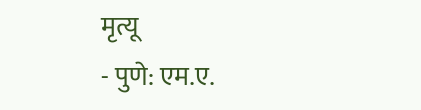मृत्यू
- पुणे: एम.ए.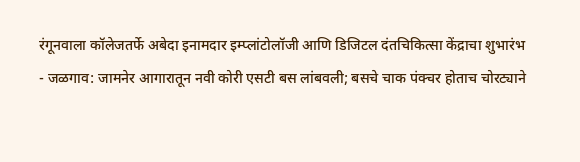रंगूनवाला कॉलेजतर्फे अबेदा इनामदार इम्प्लांटोलॉजी आणि डिजिटल दंतचिकित्सा केंद्राचा शुभारंभ
- जळगाव: जामनेर आगारातून नवी कोरी एसटी बस लांबवली; बसचे चाक पंक्चर होताच चोरट्याने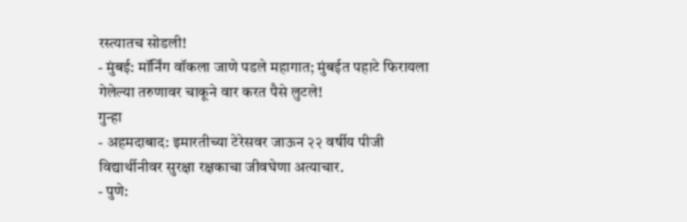रस्त्यातच सोडली!
- मुंबई: मॉर्निंग वॉकला जाणे पडले महागात; मुंबईत पहाटे फिरायला गेलेल्या तरुणावर चाकूने वार करत पैसे लुटले!
गुन्हा
- अहमदाबाद: इमारतीच्या टेरेसवर जाऊन २२ वर्षीय पीजी विद्यार्थीनीवर सुरक्षा रक्षकाचा जीवघेणा अत्याचार.
- पुणे: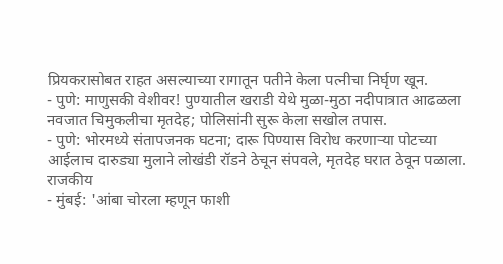प्रियकरासोबत राहत असल्याच्या रागातून पतीने केला पत्नीचा निर्घृण खून.
- पुणे: माणुसकी वेशीवर! पुण्यातील खराडी येथे मुळा-मुठा नदीपात्रात आढळला नवजात चिमुकलीचा मृतदेह; पोलिसांनी सुरू केला सखोल तपास.
- पुणे: भोरमध्ये संतापजनक घटना; दारू पिण्यास विरोध करणाऱ्या पोटच्या आईलाच दारुड्या मुलाने लोखंडी रॉडने ठेचून संपवले, मृतदेह घरात ठेवून पळाला.
राजकीय
- मुंबई: 'आंबा चोरला म्हणून फाशी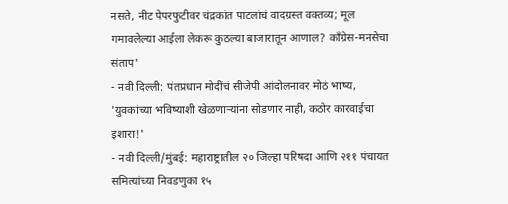नसते, नीट पेपरफुटीवर चंद्रकांत पाटलांचं वादग्रस्त वक्तव्य; मूल गमावलेल्या आईला लेकरू कुठल्या बाजारातून आणाल? काँग्रेस-मनसेचा संताप'
- नवी दिल्ली: पंतप्रधान मोदींचं सीजेपी आंदोलनावर मोठं भाष्य, 'युवकांच्या भविष्याशी खेळणाऱ्यांना सोडणार नाही, कठोर कारवाईचा इशारा!'
- नवी दिल्ली/मुंबई: महाराष्ट्रातील २० जिल्हा परिषदा आणि २११ पंचायत समित्यांच्या निवडणुका १५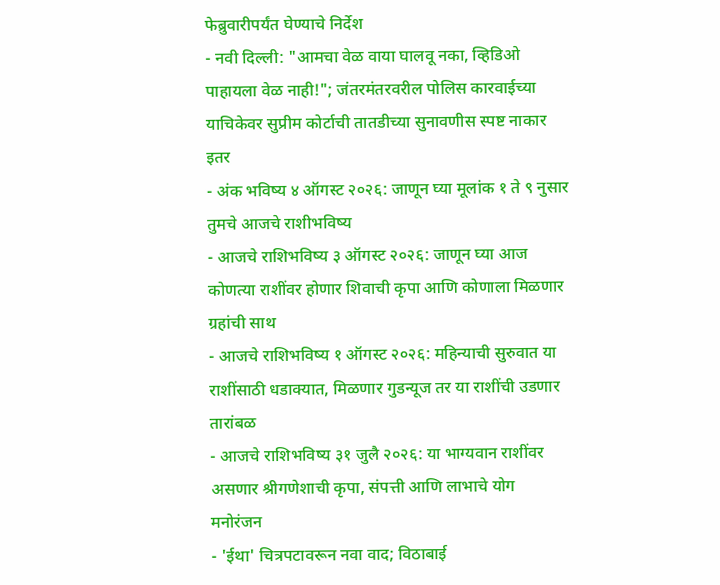फेब्रुवारीपर्यंत घेण्याचे निर्देश
- नवी दिल्ली: "आमचा वेळ वाया घालवू नका, व्हिडिओ पाहायला वेळ नाही!"; जंतरमंतरवरील पोलिस कारवाईच्या याचिकेवर सुप्रीम कोर्टाची तातडीच्या सुनावणीस स्पष्ट नाकार
इतर
- अंक भविष्य ४ ऑगस्ट २०२६: जाणून घ्या मूलांक १ ते ९ नुसार तुमचे आजचे राशीभविष्य
- आजचे राशिभविष्य ३ ऑगस्ट २०२६: जाणून घ्या आज कोणत्या राशींवर होणार शिवाची कृपा आणि कोणाला मिळणार ग्रहांची साथ
- आजचे राशिभविष्य १ ऑगस्ट २०२६: महिन्याची सुरुवात या राशींसाठी धडाक्यात, मिळणार गुडन्यूज तर या राशींची उडणार तारांबळ
- आजचे राशिभविष्य ३१ जुलै २०२६: या भाग्यवान राशींवर असणार श्रीगणेशाची कृपा, संपत्ती आणि लाभाचे योग
मनोरंजन
- 'ईथा' चित्रपटावरून नवा वाद; विठाबाई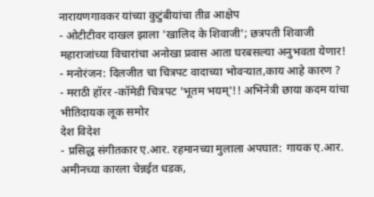नारायणगावकर यांच्या कुटुंबीयांचा तीव्र आक्षेप
- ओटीटीवर दाखल झाला 'खालिद के शिवाजी'; छत्रपती शिवाजी महाराजांच्या विचारांचा अनोखा प्रवास आता घरबसल्या अनुभवता येणार!
- मनोरंजन: दिलजीत चा चित्रपट वादाच्या भोवऱ्यात,काय आहे कारण ?
- मराठी हॉरर -कॉमेडी चित्रपट 'भूतम भयम्'!! अभिनेत्री छाया कदम यांचा भीतिदायक लूक समोर
देश विदेश
- प्रसिद्ध संगीतकार ए.आर. रहमानच्या मुलाला अपघात: गायक ए.आर. अमीनच्या कारला चेन्नईत धडक,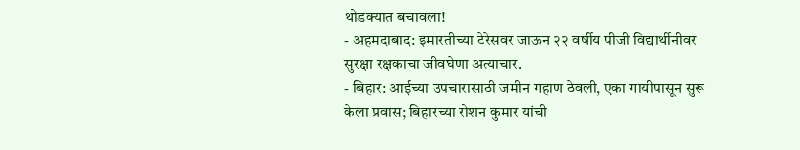थोडक्यात बचावला!
- अहमदाबाद: इमारतीच्या टेरेसवर जाऊन २२ वर्षीय पीजी विद्यार्थीनीवर सुरक्षा रक्षकाचा जीवघेणा अत्याचार.
- बिहार: आईच्या उपचारासाठी जमीन गहाण ठेवली, एका गायीपासून सुरू केला प्रवास; बिहारच्या रोशन कुमार यांची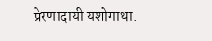प्रेरणादायी यशोगाथा.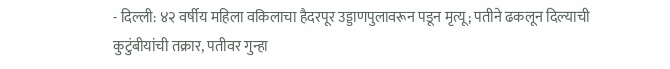- दिल्ली: ४२ वर्षीय महिला वकिलाचा हैदरपूर उड्डाणपुलावरून पडून मृत्यू; पतीने ढकलून दिल्याची कुटुंबीयांची तक्रार, पतीवर गुन्हा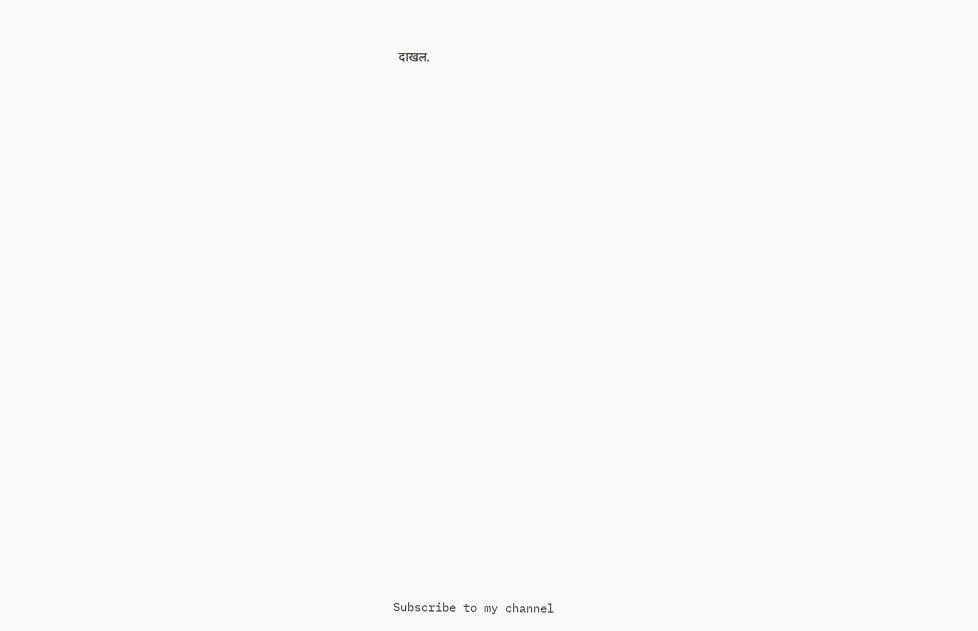दाखल.


























Subscribe to my channel